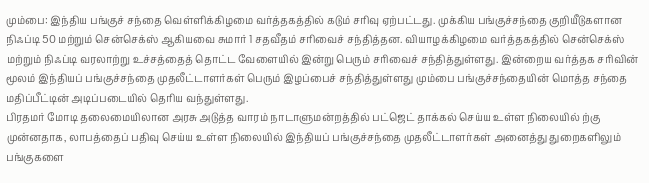மும்பை: இந்திய பங்குச் சந்தை வெள்ளிக்கிழமை வர்த்தகத்தில் கடும் சரிவு ஏற்பட்டது. முக்கிய பங்குச்சந்தை குறியீடுகளான நிஃப்டி 50 மற்றும் சென்செக்ஸ் ஆகியவை சுமார் 1 சதவீதம் சரிவைச் சந்தித்தன. வியாழக்கிழமை வர்த்தகத்தில் சென்செக்ஸ் மற்றும் நிஃப்டி வரலாற்று உச்சத்தைத் தொட்ட வேளையில் இன்று பெரும் சரிவைச் சந்தித்துள்ளது. இன்றைய வர்த்தக சரிவின் மூலம் இந்தியப் பங்குச்சந்தை முதலீட்டாளர்கள் பெரும் இழப்பைச் சந்தித்துள்ளது மும்பை பங்குச்சந்தையின் மொத்த சந்தை மதிப்பீட்டின் அடிப்படையில் தெரிய வந்துள்ளது.
பிரதமர் மோடி தலைமையிலான அரசு அடுத்த வாரம் நாடாளுமன்றத்தில் பட்ஜெட் தாக்கல் செய்ய உள்ள நிலையில் ற்கு முன்னதாக, லாபத்தைப் பதிவு செய்ய உள்ள நிலையில் இந்தியப் பங்குச்சந்தை முதலீட்டாளர்கள் அனைத்து துறைகளிலும் பங்குகளை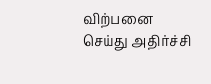விற்பனை செய்து அதிர்ச்சி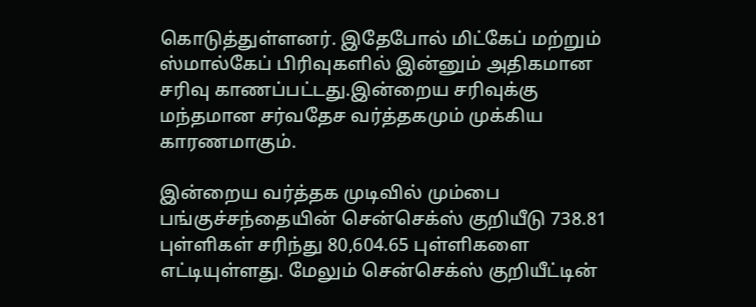கொடுத்துள்ளனர். இதேபோல் மிட்கேப் மற்றும் ஸ்மால்கேப் பிரிவுகளில் இன்னும் அதிகமான சரிவு காணப்பட்டது.இன்றைய சரிவுக்கு மந்தமான சர்வதேச வர்த்தகமும் முக்கிய காரணமாகும்.

இன்றைய வர்த்தக முடிவில் மும்பை பங்குச்சந்தையின் சென்செக்ஸ் குறியீடு 738.81 புள்ளிகள் சரிந்து 80,604.65 புள்ளிகளை எட்டியுள்ளது. மேலும் சென்செக்ஸ் குறியீட்டின்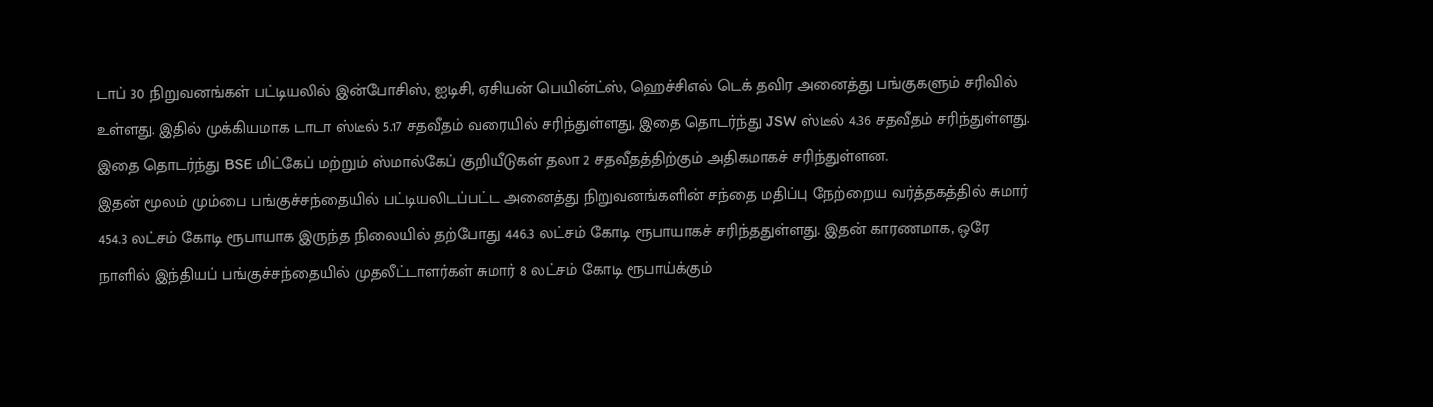டாப் 30 நிறுவனங்கள் பட்டியலில் இன்போசிஸ், ஐடிசி, ஏசியன் பெயின்ட்ஸ், ஹெச்சிஎல் டெக் தவிர அனைத்து பங்குகளும் சரிவில் உள்ளது. இதில் முக்கியமாக டாடா ஸ்டீல் 5.17 சதவீதம் வரையில் சரிந்துள்ளது, இதை தொடர்ந்து JSW ஸ்டீல் 4.36 சதவீதம் சரிந்துள்ளது. இதை தொடர்ந்து BSE மிட்கேப் மற்றும் ஸ்மால்கேப் குறியீடுகள் தலா 2 சதவீதத்திற்கும் அதிகமாகச் சரிந்துள்ளன.
இதன் மூலம் மும்பை பங்குச்சந்தையில் பட்டியலிடப்பட்ட அனைத்து நிறுவனங்களின் சந்தை மதிப்பு நேற்றைய வர்த்தகத்தில் சுமார் 454.3 லட்சம் கோடி ரூபாயாக இருந்த நிலையில் தற்போது 446.3 லட்சம் கோடி ரூபாயாகச் சரிந்ததுள்ளது. இதன் காரணமாக, ஒரே நாளில் இந்தியப் பங்குச்சந்தையில் முதலீட்டாளர்கள் சுமார் 8 லட்சம் கோடி ரூபாய்க்கும்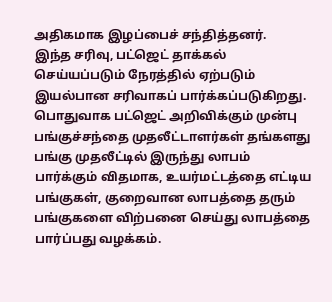அதிகமாக இழப்பைச் சந்தித்தனர்.
இந்த சரிவு, பட்ஜெட் தாக்கல் செய்யப்படும் நேரத்தில் ஏற்படும் இயல்பான சரிவாகப் பார்க்கப்படுகிறது. பொதுவாக பட்ஜெட் அறிவிக்கும் முன்பு பங்குச்சந்தை முதலீட்டாளர்கள் தங்களது பங்கு முதலீட்டில் இருந்து லாபம் பார்க்கும் விதமாக, உயர்மட்டத்தை எட்டிய பங்குகள், குறைவான லாபத்தை தரும் பங்குகளை விற்பனை செய்து லாபத்தை பார்ப்பது வழக்கம்.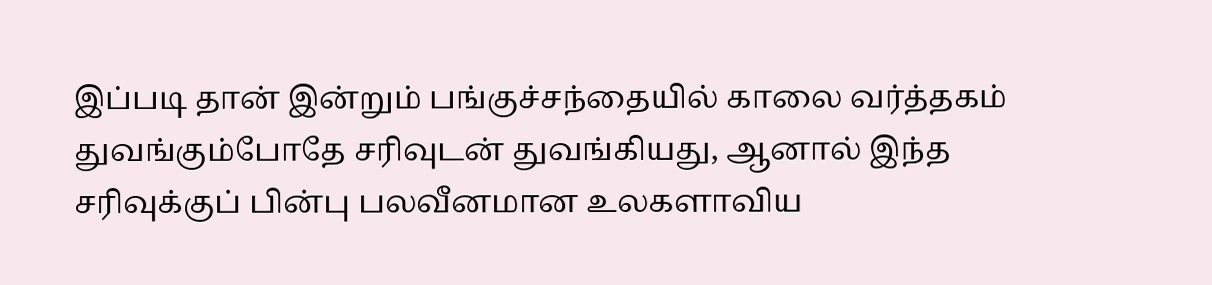இப்படி தான் இன்றும் பங்குச்சந்தையில் காலை வர்த்தகம் துவங்கும்போதே சரிவுடன் துவங்கியது, ஆனால் இந்த சரிவுக்குப் பின்பு பலவீனமான உலகளாவிய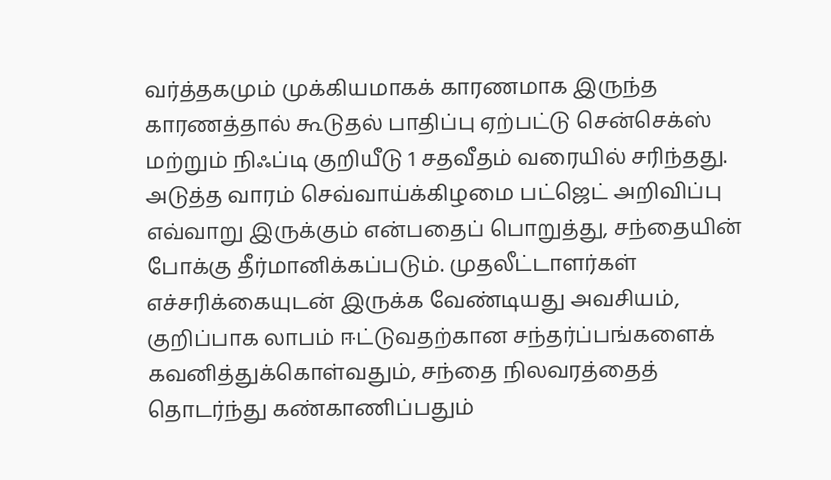வர்த்தகமும் முக்கியமாகக் காரணமாக இருந்த காரணத்தால் கூடுதல் பாதிப்பு ஏற்பட்டு சென்செக்ஸ் மற்றும் நிஃப்டி குறியீடு 1 சதவீதம் வரையில் சரிந்தது.
அடுத்த வாரம் செவ்வாய்க்கிழமை பட்ஜெட் அறிவிப்பு எவ்வாறு இருக்கும் என்பதைப் பொறுத்து, சந்தையின் போக்கு தீர்மானிக்கப்படும். முதலீட்டாளர்கள் எச்சரிக்கையுடன் இருக்க வேண்டியது அவசியம், குறிப்பாக லாபம் ஈட்டுவதற்கான சந்தர்ப்பங்களைக் கவனித்துக்கொள்வதும், சந்தை நிலவரத்தைத் தொடர்ந்து கண்காணிப்பதும்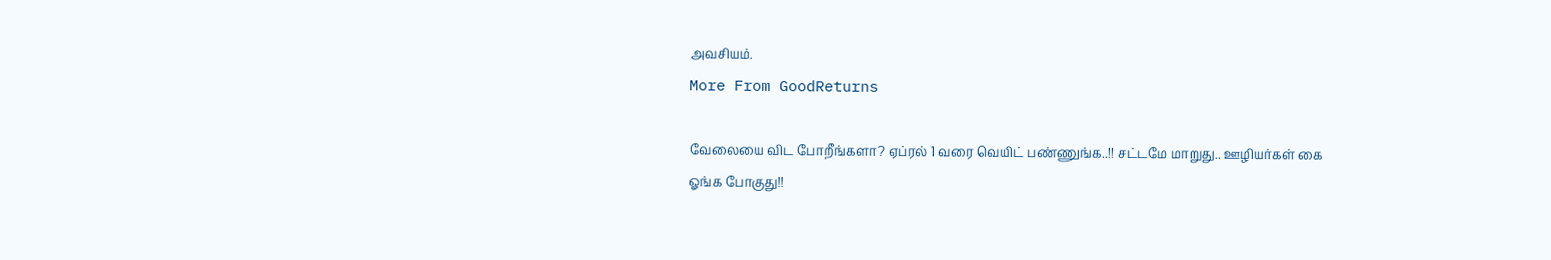அவசியம்.
More From GoodReturns

வேலையை விட போறீங்களா? ஏப்ரல் 1 வரை வெயிட் பண்ணுங்க..!! சட்டமே மாறுது.. ஊழியர்கள் கை ஓங்க போகுது!!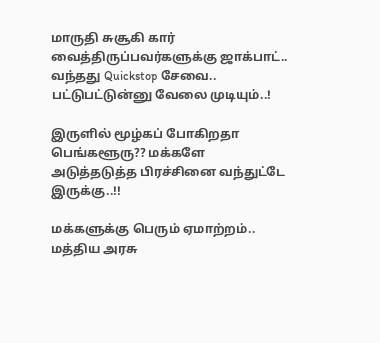மாருதி சுசூகி கார் வைத்திருப்பவர்களுக்கு ஜாக்பாட்.. வந்தது Quickstop சேவை.. பட்டுபட்டுன்னு வேலை முடியும்..!

இருளில் மூழ்கப் போகிறதா பெங்களூரு?? மக்களே அடுத்தடுத்த பிரச்சினை வந்துட்டே இருக்கு..!!

மக்களுக்கு பெரும் ஏமாற்றம்.. மத்திய அரசு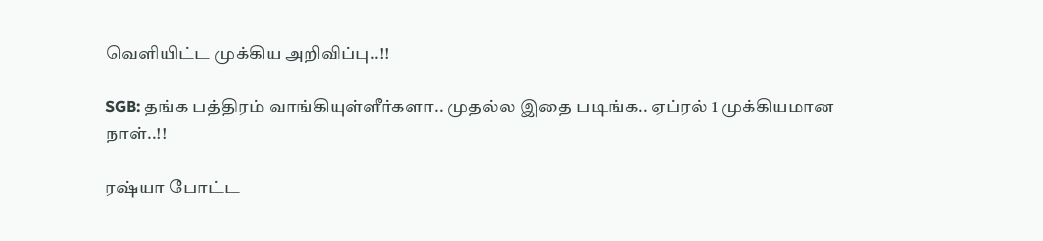வெளியிட்ட முக்கிய அறிவிப்பு..!!

SGB: தங்க பத்திரம் வாங்கியுள்ளீர்களா.. முதல்ல இதை படிங்க.. ஏப்ரல் 1 முக்கியமான நாள்..!!

ரஷ்யா போட்ட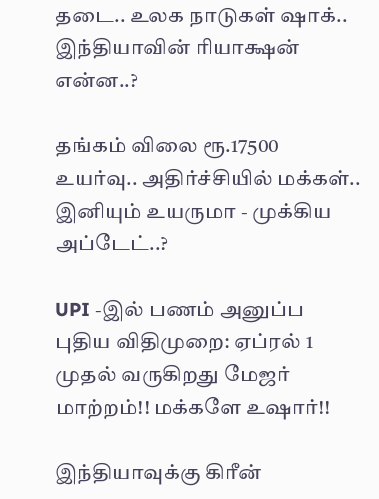தடை.. உலக நாடுகள் ஷாக்.. இந்தியாவின் ரியாக்ஷன் என்ன..?

தங்கம் விலை ரூ.17500 உயர்வு.. அதிர்ச்சியில் மக்கள்.. இனியும் உயருமா - முக்கிய அப்டேட்..?

UPI -இல் பணம் அனுப்ப புதிய விதிமுறை: ஏப்ரல் 1 முதல் வருகிறது மேஜர் மாற்றம்!! மக்களே உஷார்!!

இந்தியாவுக்கு கிரீன்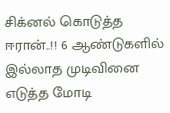சிக்னல் கொடுத்த ஈரான்..!! 6 ஆண்டுகளில் இல்லாத முடிவினை எடுத்த மோடி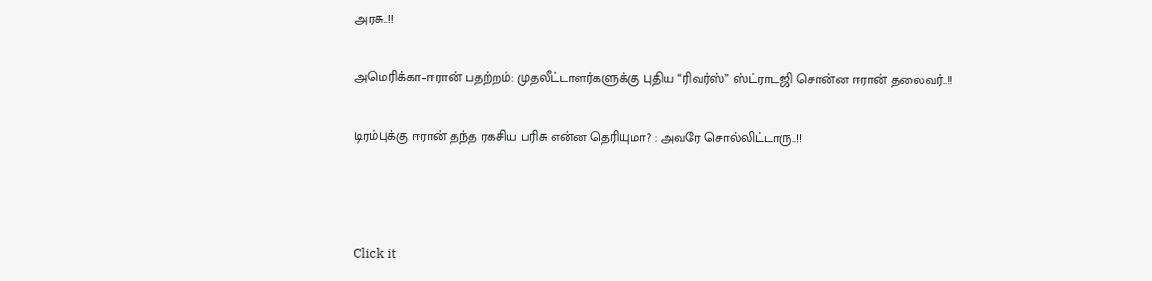அரசு..!!

அமெரிக்கா–ஈரான் பதற்றம்: முதலீட்டாளர்களுக்கு புதிய “ரிவர்ஸ்” ஸ்ட்ராடஜி சொன்ன ஈரான் தலைவர்..!!

டிரம்புக்கு ஈரான் தந்த ரகசிய பரிசு என்ன தெரியுமா? : அவரே சொல்லிட்டாரு..!!



Click it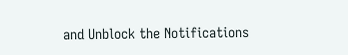and Unblock the Notifications